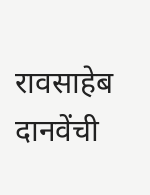रावसाहेब दानवेंची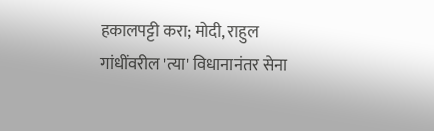हकालपट्टी करा; मोदी, राहुल गांधींवरील 'त्या' विधानानंतर सेना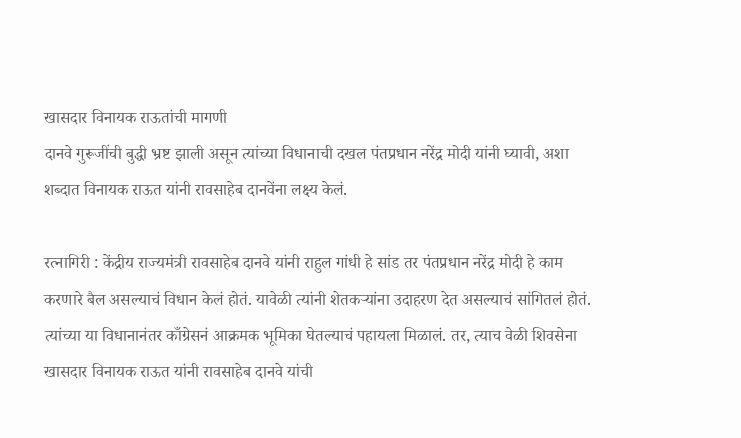खासदार विनायक राऊतांची मागणी
दानवे गुरूजींची बुद्धी भ्रष्ट झाली असून त्यांच्या विधानाची दखल पंतप्रधान नरेंद्र मोदी यांनी घ्यावी, अशा शब्दात विनायक राऊत यांनी रावसाहेब दानवेंना लक्ष्य केलं.

रत्नागिरी : केंद्रीय राज्यमंत्री रावसाहेब दानवे यांनी राहुल गांधी हे सांड तर पंतप्रधान नरेंद्र मोदी हे काम करणारे बैल असल्याचं विधान केलं होतं. यावेळी त्यांनी शेतकऱ्यांना उदाहरण देत असल्याचं सांगितलं होतं. त्यांच्या या विधानानंतर काँग्रेसनं आक्रमक भूमिका घेतल्याचं पहायला मिळालं. तर, त्याच वेळी शिवसेना खासदार विनायक राऊत यांनी रावसाहेब दानवे यांची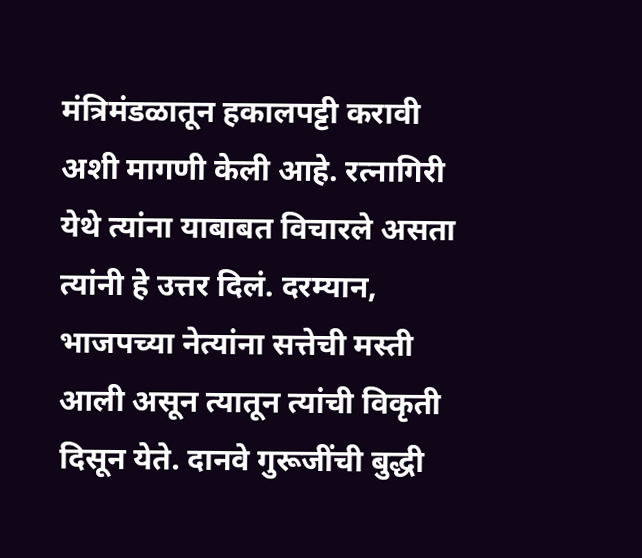मंत्रिमंडळातून हकालपट्टी करावी अशी मागणी केली आहे. रत्नागिरी येथे त्यांना याबाबत विचारले असता त्यांनी हे उत्तर दिलं. दरम्यान, भाजपच्या नेत्यांना सत्तेची मस्ती आली असून त्यातून त्यांची विकृती दिसून येते. दानवे गुरूजींची बुद्धी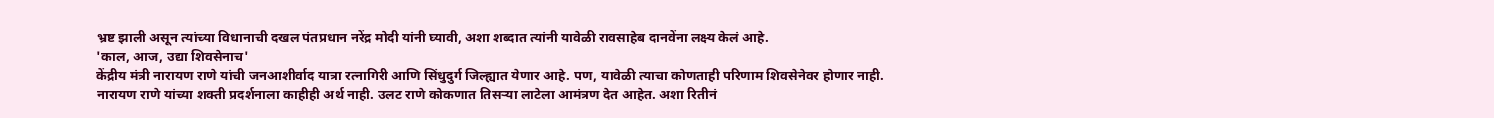भ्रष्ट झाली असून त्यांच्या विधानाची दखल पंतप्रधान नरेंद्र मोदी यांनी घ्यावी, अशा शब्दात त्यांनी यावेळी रावसाहेब दानवेंना लक्ष्य केलं आहे.
'काल, आज, उद्या शिवसेनाच'
केंद्रीय मंत्री नारायण राणे यांची जनआशीर्वाद यात्रा रत्नागिरी आणि सिंधुदुर्ग जिल्ह्यात येणार आहे. पण, यावेळी त्याचा कोणताही परिणाम शिवसेनेवर होणार नाही. नारायण राणे यांच्या शक्ती प्रदर्शनाला काहीही अर्थ नाही. उलट राणे कोकणात तिसऱ्या लाटेला आमंत्रण देत आहेत. अशा रितीनं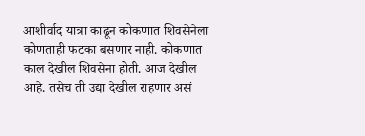आशीर्वाद यात्रा काढून कोकणात शिवसेनेला कोणताही फटका बसणार नाही. कोकणात काल देखील शिवसेना होती. आज देखील आहे. तसेच ती उद्या देखील राहणार असं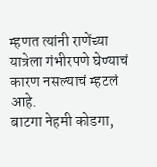म्हणत त्यांनी राणेंच्या यात्रेला गंभीरपणे घेण्याचं कारण नसल्याचं म्हटलं आहे.
बाटगा नेहमी कोडगा,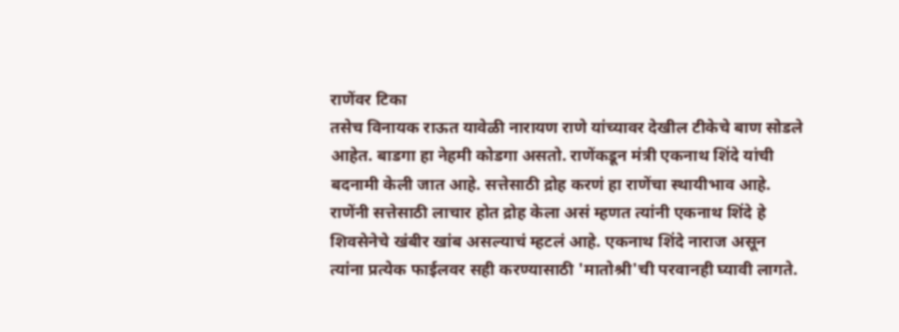राणेंवर टिका
तसेच विनायक राऊत यावेळी नारायण राणे यांच्यावर देखील टीकेचे बाण सोडले आहेत. बाडगा हा नेहमी कोडगा असतो. राणेंकडून मंत्री एकनाथ शिंदे यांची बदनामी केली जात आहे. सत्तेसाठी द्रोह करणं हा राणेंचा स्थायीभाव आहे. राणेंनी सत्तेसाठी लाचार होत द्रोह केला असं म्हणत त्यांनी एकनाथ शिंदे हे शिवसेनेचे खंबीर खांब असल्याचं म्हटलं आहे. एकनाथ शिंदे नाराज असून त्यांना प्रत्येक फाईलवर सही करण्यासाठी 'मातोश्री'ची परवानही घ्यावी लागते.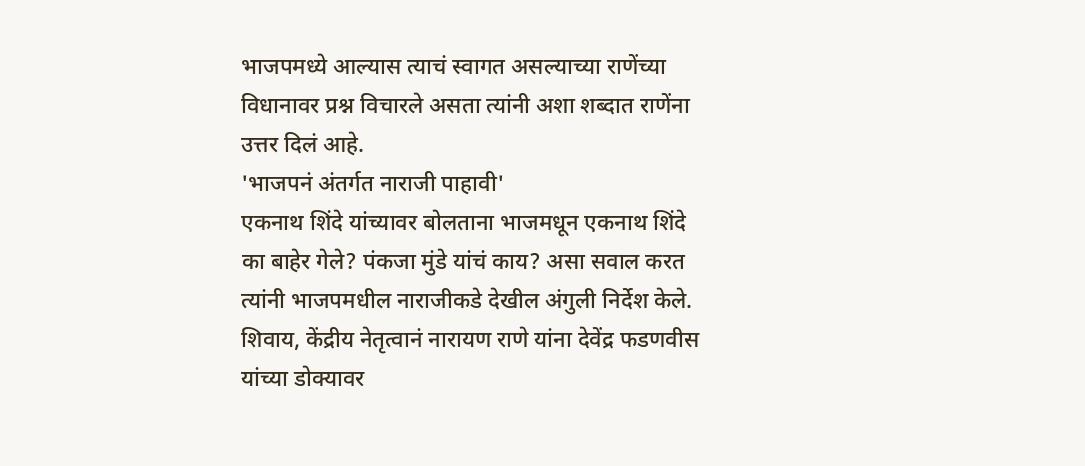भाजपमध्ये आल्यास त्याचं स्वागत असल्याच्या राणेंच्या विधानावर प्रश्न विचारले असता त्यांनी अशा शब्दात राणेंना उत्तर दिलं आहे.
'भाजपनं अंतर्गत नाराजी पाहावी'
एकनाथ शिंदे यांच्यावर बोलताना भाजमधून एकनाथ शिंदे का बाहेर गेले? पंकजा मुंडे यांचं काय? असा सवाल करत त्यांनी भाजपमधील नाराजीकडे देखील अंगुली निर्देश केले. शिवाय, केंद्रीय नेतृत्वानं नारायण राणे यांना देवेंद्र फडणवीस यांच्या डोक्यावर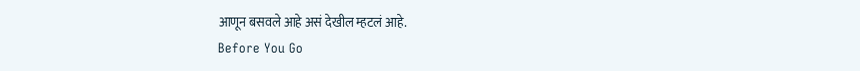आणून बसवले आहे असं देखील म्हटलं आहे.
Before You Go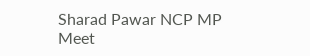Sharad Pawar NCP MP Meet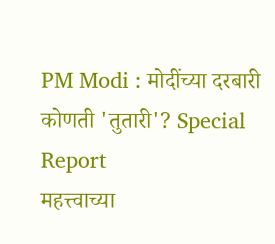PM Modi : मोदींच्या दरबारी कोणती 'तुतारी'? Special Report
महत्त्वाच्या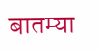बातम्या